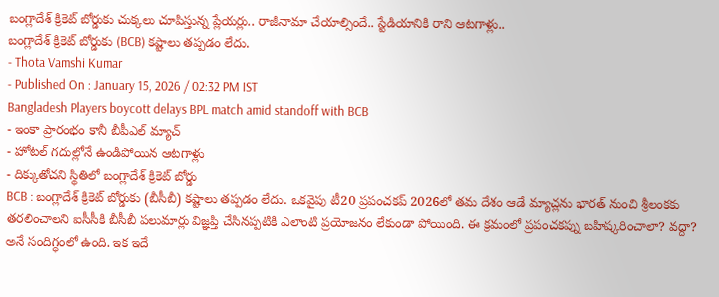బంగ్లాదేశ్ క్రికెట్ బోర్డుకు చుక్కలు చూపిస్తున్న ప్లేయర్లు.. రాజీనామా చేయాల్సిందే.. స్టేడియానికి రాని ఆటగాళ్లు..
బంగ్లాదేశ్ క్రికెట్ బోర్డుకు (BCB) కష్టాలు తప్పడం లేదు.
- Thota Vamshi Kumar
- Published On : January 15, 2026 / 02:32 PM IST
Bangladesh Players boycott delays BPL match amid standoff with BCB
- ఇంకా ప్రారంభం కానీ బీపీఎల్ మ్యాచ్
- హోటల్ గదుల్లోనే ఉండిపోయిన ఆటగాళ్లు
- దిక్కుతోచని స్థితిలో బంగ్లాదేశ్ క్రికెట్ బోర్డు
BCB : బంగ్లాదేశ్ క్రికెట్ బోర్డుకు (బీసీబీ) కష్టాలు తప్పడం లేదు. ఒకవైపు టీ20 ప్రపంచకప్ 2026లో తమ దేశం ఆడే మ్యాచ్లను భారత్ నుంచి శ్రీలంకకు తరలించాలని ఐసీసీకి బీసీబీ పలుమార్లు విజ్ఞప్తి చేసినప్పటికి ఎలాంటి ప్రయోజనం లేకుండా పోయింది. ఈ క్రమంలో ప్రపంచకప్ను బహిష్కరించాలా? వద్దా? అనే సందిగ్ధంలో ఉంది. ఇక ఇదే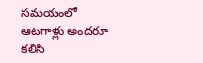సమయంలో ఆటగాళ్లు అందరూ కలిసి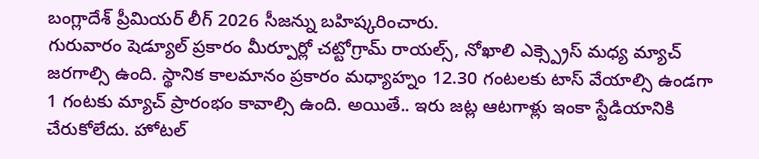బంగ్లాదేశ్ ప్రీమియర్ లీగ్ 2026 సీజన్ను బహిష్కరించారు.
గురువారం షెడ్యూల్ ప్రకారం మీర్పూర్లో చట్టోగ్రామ్ రాయల్స్, నోఖాలి ఎక్స్ప్రెస్ మధ్య మ్యాచ్ జరగాల్సి ఉంది. స్థానిక కాలమానం ప్రకారం మధ్యాహ్నం 12.30 గంటలకు టాస్ వేయాల్సి ఉండగా 1 గంటకు మ్యాచ్ ప్రారంభం కావాల్సి ఉంది. అయితే.. ఇరు జట్ల ఆటగాళ్లు ఇంకా స్టేడియానికి చేరుకోలేదు. హోటల్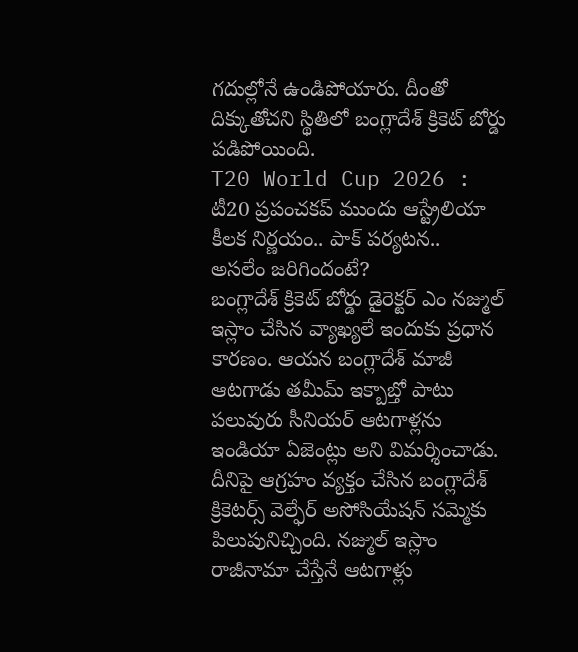గదుల్లోనే ఉండిపోయారు. దీంతో దిక్కుతోచని స్థితిలో బంగ్లాదేశ్ క్రికెట్ బోర్డు పడిపోయింది.
T20 World Cup 2026 : టీ20 ప్రపంచకప్ ముందు ఆస్ట్రేలియా కీలక నిర్ణయం.. పాక్ పర్యటన..
అసలేం జరిగిందంటే?
బంగ్లాదేశ్ క్రికెట్ బోర్డు డైరెక్టర్ ఎం నజ్ముల్ ఇస్లాం చేసిన వ్యాఖ్యలే ఇందుకు ప్రధాన కారణం. ఆయన బంగ్లాదేశ్ మాజీ ఆటగాడు తమీమ్ ఇక్బాబ్తో పాటు పలువురు సీనియర్ ఆటగాళ్లను ఇండియా ఏజెంట్లు అని విమర్శించాడు. దీనిపై ఆగ్రహం వ్యక్తం చేసిన బంగ్లాదేశ్ క్రికెటర్స్ వెల్ఫేర్ అసోసియేషన్ సమ్మెకు పిలుపునిచ్చింది. నజ్ముల్ ఇస్లాం రాజీనామా చేస్తేనే ఆటగాళ్లు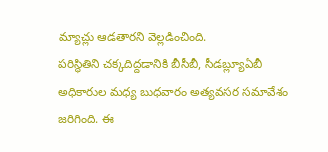మ్యాచ్లు ఆడతారని వెల్లడించింది.
పరిస్థితిని చక్కదిద్దడానికి బీసీబీ, సీడబ్ల్యూఏబీ అధికారుల మధ్య బుధవారం అత్యవసర సమావేశం జరిగింది. ఈ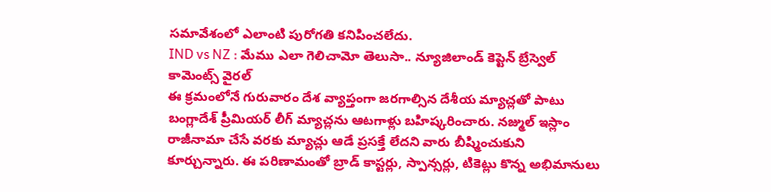సమావేశంలో ఎలాంటి పురోగతి కనిపించలేదు.
IND vs NZ : మేము ఎలా గెలిచామో తెలుసా.. న్యూజిలాండ్ కెప్టెన్ బ్రేస్వెల్ కామెంట్స్ వైరల్
ఈ క్రమంలోనే గురువారం దేశ వ్యాప్తంగా జరగాల్సిన దేశీయ మ్యాచ్లతో పాటు బంగ్లాదేశ్ ప్రీమియర్ లీగ్ మ్యాచ్లను ఆటగాళ్లు బహిష్కరించారు. నజ్ముల్ ఇస్లాం రాజీనామా చేసే వరకు మ్యాచ్లు ఆడే ప్రసక్తే లేదని వారు బీష్మించుకుని కూర్చున్నారు. ఈ పరిణామంతో బ్రాడ్ కాస్టర్లు, స్పాన్సర్లు, టికెట్లు కొన్న అభిమానులు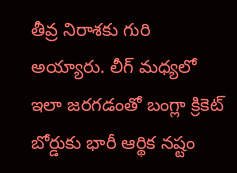తీవ్ర నిరాశకు గురి అయ్యారు. లీగ్ మధ్యలో ఇలా జరగడంతో బంగ్లా క్రికెట్ బోర్డుకు భారీ ఆర్థిక నష్టం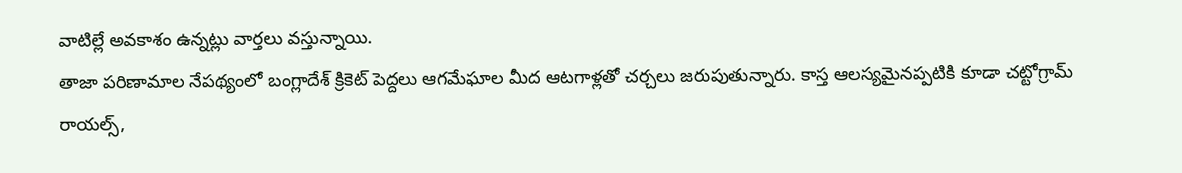వాటిల్లే అవకాశం ఉన్నట్లు వార్తలు వస్తున్నాయి.
తాజా పరిణామాల నేపథ్యంలో బంగ్లాదేశ్ క్రికెట్ పెద్దలు ఆగమేఘాల మీద ఆటగాళ్లతో చర్చలు జరుపుతున్నారు. కాస్త ఆలస్యమైనప్పటికి కూడా చట్టోగ్రామ్ రాయల్స్,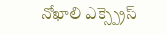నోఖాలి ఎక్స్ప్రెస్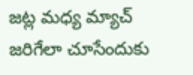జట్ల మధ్య మ్యాచ్ జరిగేలా చూసేందుకు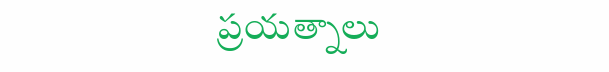ప్రయత్నాలు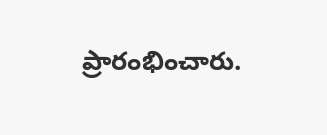ప్రారంభించారు.